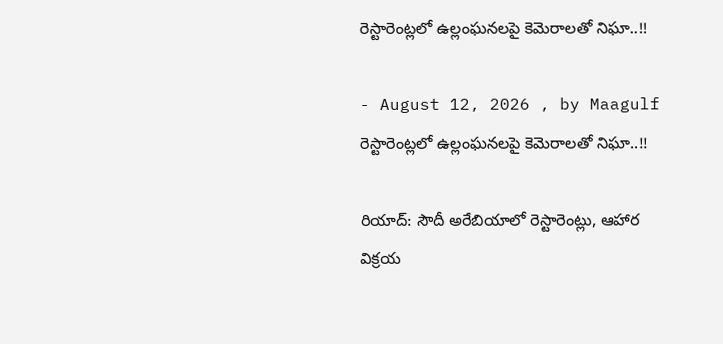రెస్టారెంట్లలో ఉల్లంఘనలపై కెమెరాలతో నిఘా..!!

- August 12, 2026 , by Maagulf
రెస్టారెంట్లలో ఉల్లంఘనలపై కెమెరాలతో నిఘా..!!

రియాద్: సౌదీ అరేబియాలో రెస్టారెంట్లు, ఆహార విక్రయ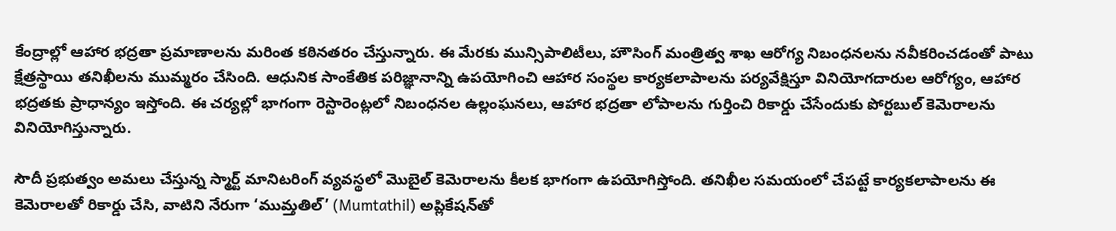కేంద్రాల్లో ఆహార భద్రతా ప్రమాణాలను మరింత కఠినతరం చేస్తున్నారు. ఈ మేరకు మున్సిపాలిటీలు, హౌసింగ్ మంత్రిత్వ శాఖ ఆరోగ్య నిబంధనలను నవీకరించడంతో పాటు క్షేత్రస్థాయి తనిఖీలను ముమ్మరం చేసింది. ఆధునిక సాంకేతిక పరిజ్ఞానాన్ని ఉపయోగించి ఆహార సంస్థల కార్యకలాపాలను పర్యవేక్షిస్తూ వినియోగదారుల ఆరోగ్యం, ఆహార భద్రతకు ప్రాధాన్యం ఇస్తోంది. ఈ చర్యల్లో భాగంగా రెస్టారెంట్లలో నిబంధనల ఉల్లంఘనలు, ఆహార భద్రతా లోపాలను గుర్తించి రికార్డు చేసేందుకు పోర్టబుల్ కెమెరాలను వినియోగిస్తున్నారు.

సౌదీ ప్రభుత్వం అమలు చేస్తున్న స్మార్ట్ మానిటరింగ్ వ్యవస్థలో మొబైల్ కెమెరాలను కీలక భాగంగా ఉపయోగిస్తోంది. తనిఖీల సమయంలో చేపట్టే కార్యకలాపాలను ఈ కెమెరాలతో రికార్డు చేసి, వాటిని నేరుగా ‘ముమ్తతిల్’ (Mumtathil) అప్లికేషన్‌తో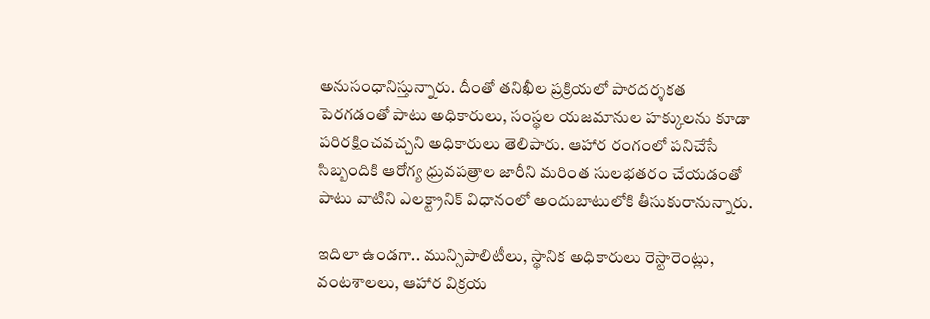అనుసంధానిస్తున్నారు. దీంతో తనిఖీల ప్రక్రియలో పారదర్శకత పెరగడంతో పాటు అధికారులు, సంస్థల యజమానుల హక్కులను కూడా పరిరక్షించవచ్చని అధికారులు తెలిపారు. ఆహార రంగంలో పనిచేసే సిబ్బందికి ఆరోగ్య ధ్రువపత్రాల జారీని మరింత సులభతరం చేయడంతో పాటు వాటిని ఎలక్ట్రానిక్ విధానంలో అందుబాటులోకి తీసుకురానున్నారు.

ఇదిలా ఉండగా.. మున్సిపాలిటీలు, స్థానిక అధికారులు రెస్టారెంట్లు, వంటశాలలు, ఆహార విక్రయ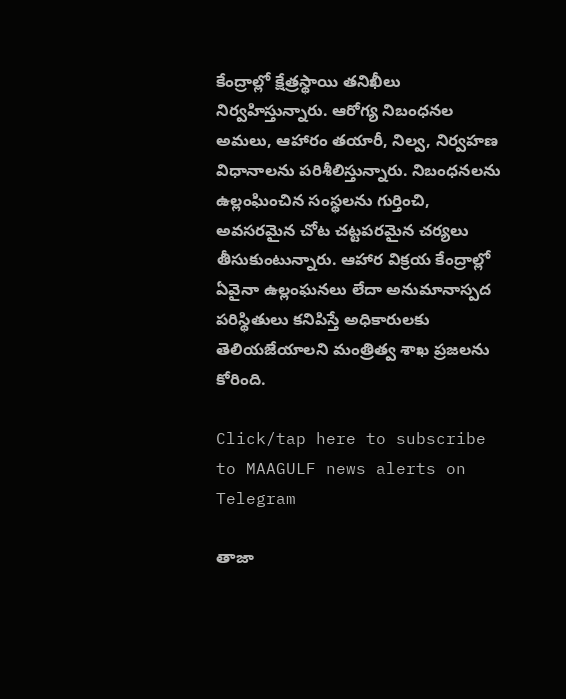కేంద్రాల్లో క్షేత్రస్థాయి తనిఖీలు నిర్వహిస్తున్నారు. ఆరోగ్య నిబంధనల అమలు, ఆహారం తయారీ, నిల్వ, నిర్వహణ విధానాలను పరిశీలిస్తున్నారు. నిబంధనలను ఉల్లంఘించిన సంస్థలను గుర్తించి, అవసరమైన చోట చట్టపరమైన చర్యలు తీసుకుంటున్నారు. ఆహార విక్రయ కేంద్రాల్లో ఏవైనా ఉల్లంఘనలు లేదా అనుమానాస్పద పరిస్థితులు కనిపిస్తే అధికారులకు తెలియజేయాలని మంత్రిత్వ శాఖ ప్రజలను కోరింది.

Click/tap here to subscribe to MAAGULF news alerts on Telegram

తాజా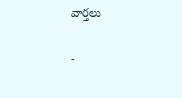వార్తలు

-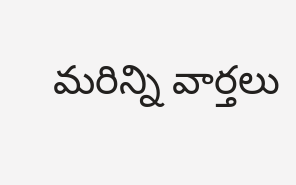మరిన్ని వార్తలు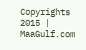Copyrights 2015 | MaaGulf.com